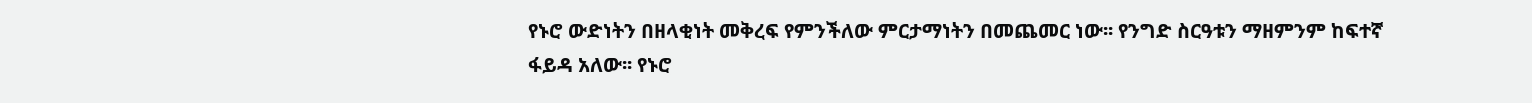የኑሮ ውድነትን በዘላቂነት መቅረፍ የምንችለው ምርታማነትን በመጨመር ነው፡፡ የንግድ ስርዓቱን ማዘምንም ከፍተኛ ፋይዳ አለው፡፡ የኑሮ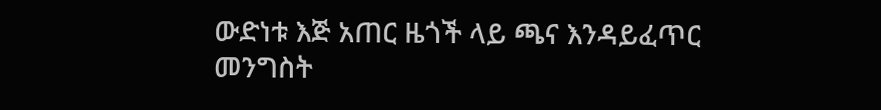ውድነቱ እጅ አጠር ዜጎች ላይ ጫና እንዳይፈጥር መንግስት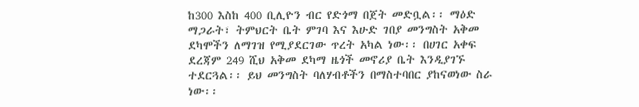ከ300 እስከ 400 ቢሊዮን ብር የድጎማ በጀት መድቧል፡፡ ማዕድ ማጋራት፣ ትምህርት ቤት ምገባ እና እሁድ ገበያ መንግስት አቅመ ደካሞችን ለማገዝ የሚያደርገው ጥረት አካል ነው፡፡ በሀገር አቀፍ ደረጃም 249 ሺህ አቅመ ደካማ ዜጎች መኖሪያ ቤት እንዲያገኙ ተደርጓል፡፡ ይህ መንግስት ባለሃብቶችን በማስተባበር ያከናወነው ስራ ነው፡፡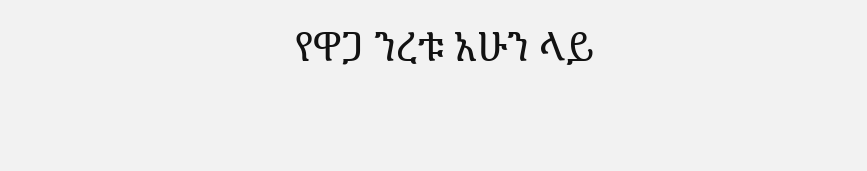የዋጋ ንረቱ አሁን ላይ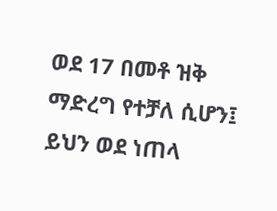ወደ 17 በመቶ ዝቅ ማድረግ የተቻለ ሲሆን፤ ይህን ወደ ነጠላ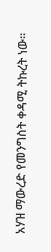አሃዝ ማውረድ የመንግስት ቀዳሚ ትኩረት ነው፡፡